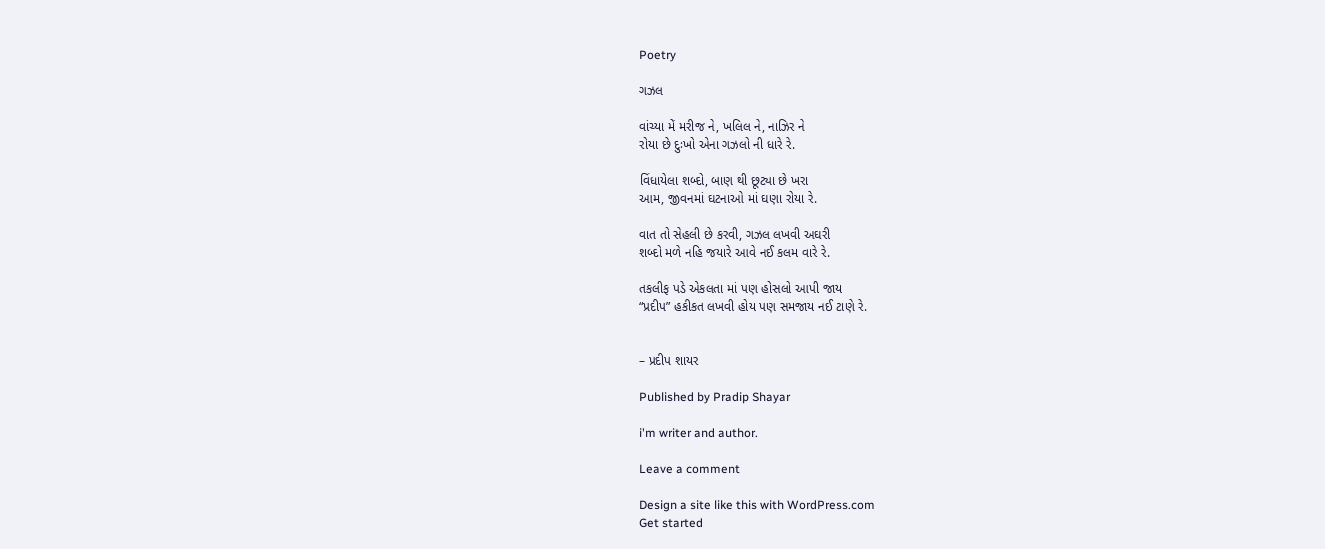Poetry

ગઝલ

વાંચ્યા મેં મરીજ ને, ખલિલ ને, નાઝિર ને
રોયા છે દુઃખો એના ગઝલો ની ધારે રે.

વિંધાયેલા શબ્દો, બાણ થી છૂટ્યા છે ખરા
આમ, જીવનમાં ઘટનાઓ માં ઘણા રોયા રે.

વાત તો સેહલી છે કરવી, ગઝલ લખવી અઘરી
શબ્દો મળે નહિ જયારે આવે નઈ કલમ વારે રે.

તકલીફ પડે એકલતા માં પણ હોસલો આપી જાય
“પ્રદીપ” હકીકત લખવી હોય પણ સમજાય નઈ ટાણે રે.


– પ્રદીપ શાયર

Published by Pradip Shayar

i'm writer and author.

Leave a comment

Design a site like this with WordPress.com
Get started